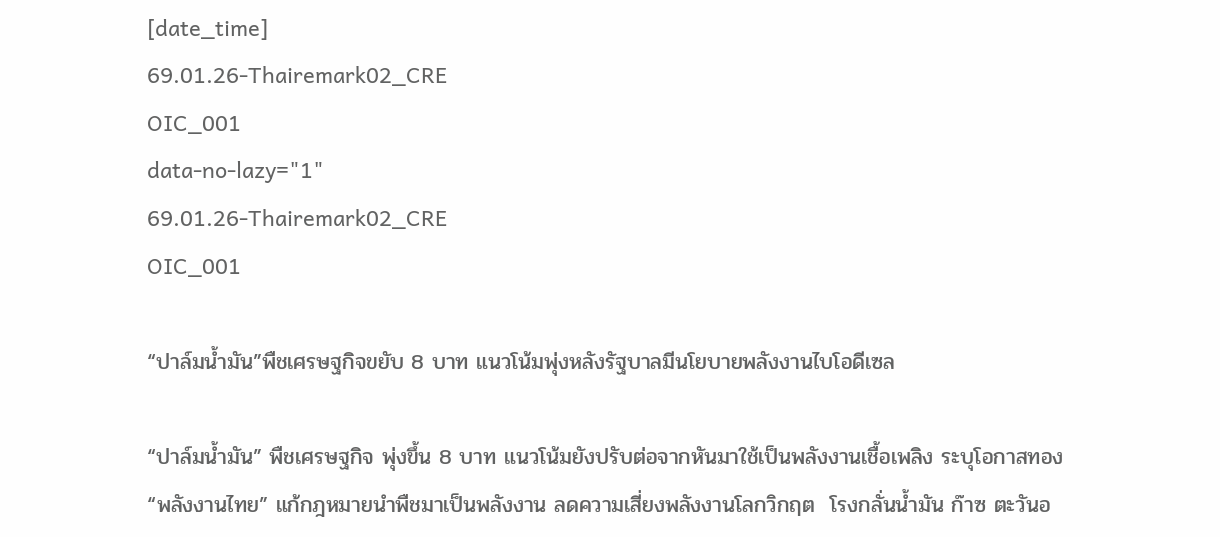[date_time]
69.01.26-Thairemark02_CRE
OIC_001
data-no-lazy="1"
69.01.26-Thairemark02_CRE
OIC_001

“ปาล์มน้ำมัน”พืชเศรษฐกิจขยับ 8 บาท แนวโน้มพุ่งหลังรัฐบาลมีนโยบายพลังงานไบโอดีเซล

“ปาล์มน้ำมัน” พืชเศรษฐกิจ พุ่งขึ้น 8 บาท แนวโน้มยังปรับต่อจากหันมาใช้เป็นพลังงานเชื้อเพลิง ระบุโอกาสทอง “พลังงานไทย” แก้กฎหมายนำพืชมาเป็นพลังงาน ลดความเสี่ยงพลังงานโลกวิกฤต  โรงกลั่นน้ำมัน ก๊าซ ตะวันอ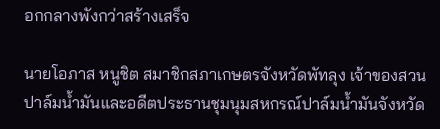อกกลางพังกว่าสร้างเสร็จ

นายโอภาส หนูชิต สมาชิกสภาเกษตรจังหวัดพัทลุง เจ้าของสวนปาล์มน้ำมันและอดีตประธานชุมนุมสหกรณ์ปาล์มน้ำมันจังหวัด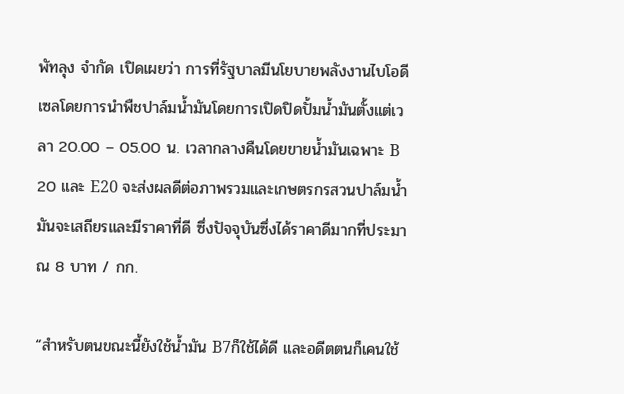พัทลุง จำกัด เปิดเผยว่า การที่รัฐบาลมีนโยบายพลังงานไบโอดีเซลโดยการนำพืชปาล์มน้ำมันโดยการเปิดปิดปั้มน้ำมันตั้งแต่เวลา 20.00 – 05.00 น. เวลากลางคืนโดยขายน้ำมันเฉพาะ B 20 และ E20 จะส่งผลดีต่อภาพรวมและเกษตรกรสวนปาล์มน้ำมันจะเสถียรและมีราคาที่ดี ซึ่งปัจจุบันซึ่งได้ราคาดีมากที่ประมาณ 8 บาท / กก.

“สำหรับตนขณะนี้ยังใช้น้ำมัน B7ก็ใช้ได้ดี และอดีตตนก็เคนใช้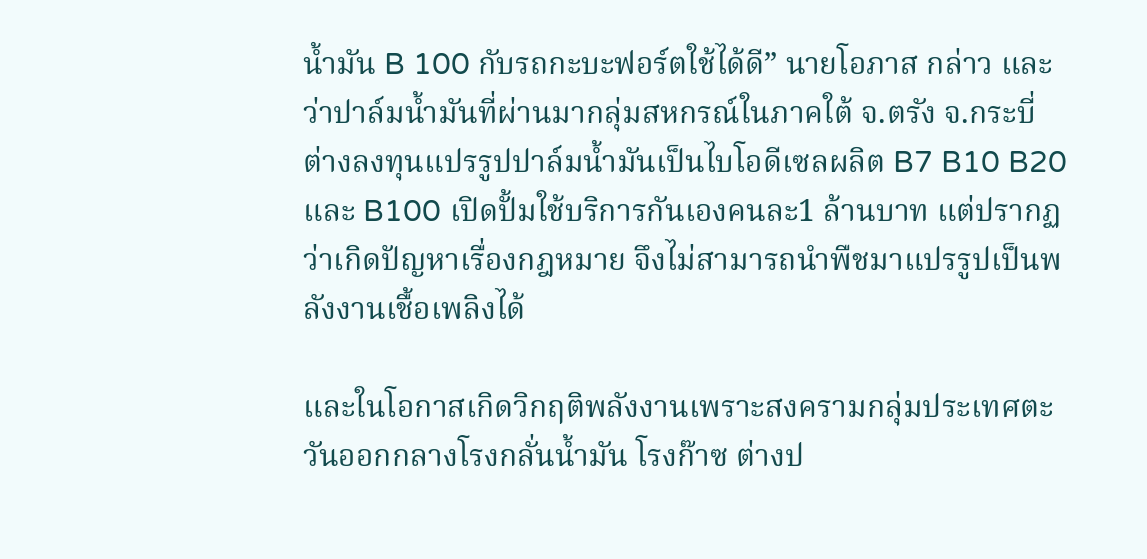น้ำมัน B 100 กับรถกะบะฟอร์ตใช้ได้ดี” นายโอภาส กล่าว และว่าปาล์มน้ำมันที่ผ่านมากลุ่มสหกรณ์ในภาคใต้ จ.ตรัง จ.กระบี่ ต่างลงทุนแปรรูปปาล์มน้ำมันเป็นไบโอดีเซลผลิต B7 B10 B20 และ B100 เปิดปั้มใช้บริการกันเองคนละ1 ล้านบาท แต่ปรากฏว่าเกิดปัญหาเรื่องกฎหมาย จึงไม่สามารถนำพืชมาแปรรูปเป็นพลังงานเชื้อเพลิงได้

และในโอกาสเกิดวิกฤติพลังงานเพราะสงครามกลุ่มประเทศตะวันออกกลางโรงกลั่นน้ำมัน โรงก๊าซ ต่างป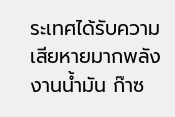ระเทศได้รับความเสียหายมากพลังงานน้ำมัน ก๊าซ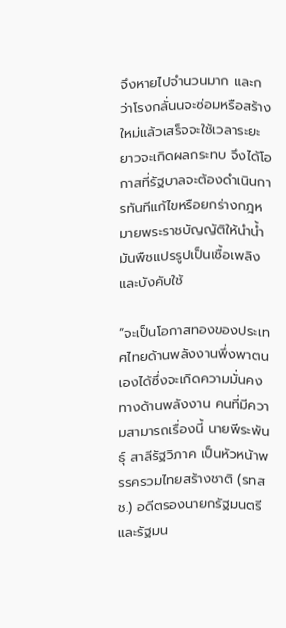จึงหายไปจำนวนมาก และกว่าโรงกลั่นนจะซ่อมหรือสร้างใหม่แล้วเสร็จจะใช้เวลาระยะยาวจะเกิดผลกระทบ จึงได้โอกาสที่รัฐบาลจะต้องดำเนินการทันทีแก้ไขหรือยกร่างกฎหมายพระราชบัญญัติให้นำน้ำมันพืชแปรรูปเป็นเชื้อเพลิงและบังคับใช้

“จะเป็นโอกาสทองของประเทศไทยด้านพลังงานพึ่งพาตนเองได้ซึ่งจะเกิดความมั่นคงทางด้านพลังงาน คนที่มีความสามารถเรื่องนี้ นายพีระพันธุ์ สาลีรัฐวิภาค เป็นหัวหน้าพรรครวมไทยสร้างชาติ (รทสช.) อดีตรองนายกรัฐมนตรีและรัฐมน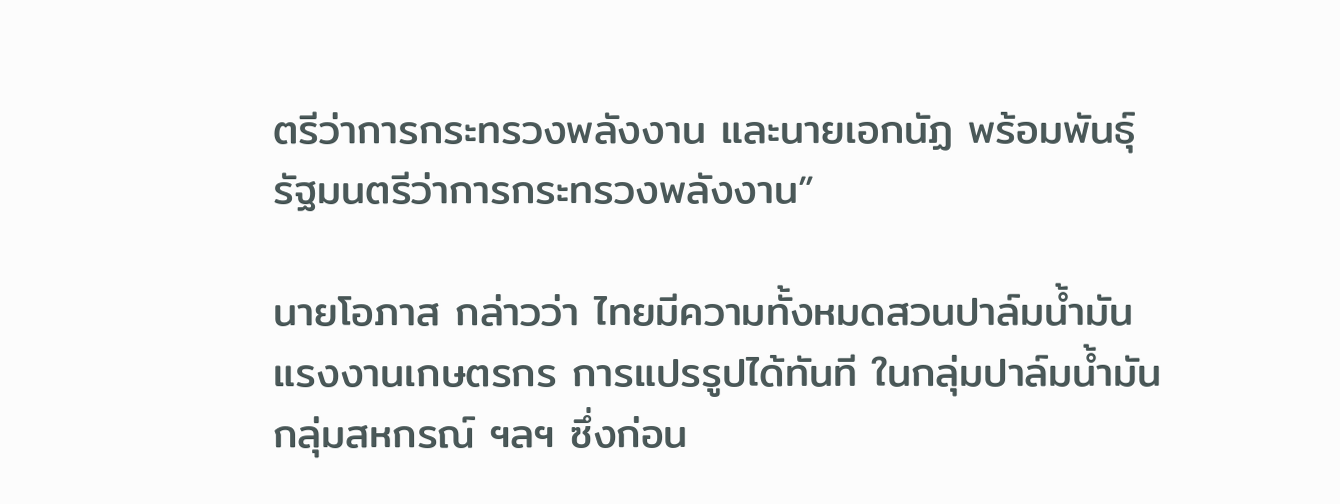ตรีว่าการกระทรวงพลังงาน และนายเอกนัฏ พร้อมพันธุ์ รัฐมนตรีว่าการกระทรวงพลังงาน”

นายโอภาส กล่าวว่า ไทยมีความทั้งหมดสวนปาล์มน้ำมัน แรงงานเกษตรกร การแปรรูปได้ทันที ในกลุ่มปาล์มน้ำมัน กลุ่มสหกรณ์ ฯลฯ ซึ่งก่อน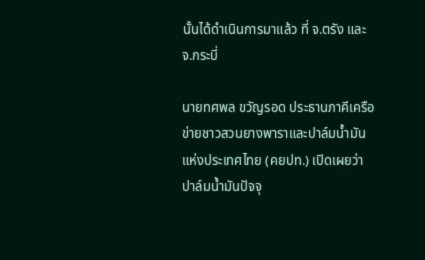นั้นได้ดำเนินการมาแล้ว ที่ จ.ตรัง และ จ.กระบี่

นายทศพล ขวัญรอด ประธานภาคีเครือข่ายชาวสวนยางพาราและปาล์มน้ำมันแห่งประเทศไทย (คยปท.) เปิดเผยว่า ปาล์มน้ำมันปัจจุ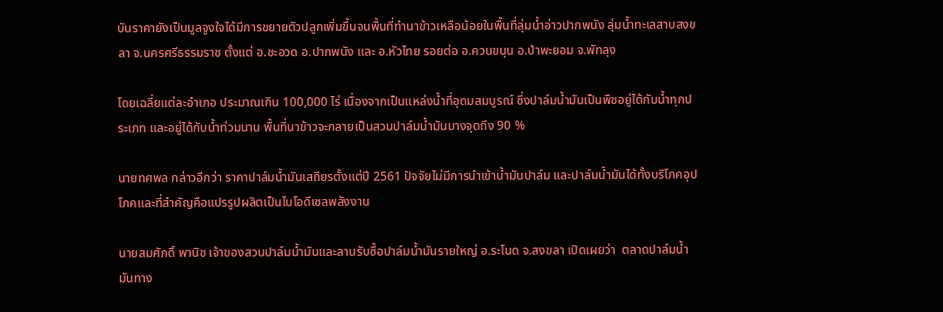บันราคายังเป็นมูลจูงใจได้มีการขยายตัวปลูกเพิ่มขึ้นจนพื้นที่ทำนาข้าวเหลือน้อยในพื้นที่ลุ่มน้ำอ่าวปากพนัง ลุ่มน้ำทะเลสาบสงขลา จ.นครศรีธรรมราช ตั้งแต่ อ.ชะอวด อ.ปากพนัง และ อ.หัวไทย รอยต่อ อ.ควนขนุน อ.ป่าพะยอม จ.พัทลุง

โดยเฉลี่ยแต่ละอำเภอ ประมาณเกิน 100,000 ไร่ เนื่องจากเป็นแหล่งน้ำที่อุดมสมบูรณ์ ซึ่งปาล์มน้ำมันเป็นพืชอยู่ได้กับน้ำทุกประเภท และอยู่ได้กับน้ำท่วมนาน พื้นที่นาข้าวจะกลายเป็นสวนปาล์มน้ำมันบางจุดถึง 90 %

นายทศพล กล่าวอีกว่า ราคาปาล์มน้ำมันเสถียรตั้งแต่ปี 2561 ปัจจัยไม่มีการนำเข้าน้ำมันปาล์ม และปาล์มน้ำมันได้ทั้งบริโภคอุปโภคและที่สำคัญคือแปรรูปผลิตเป็นไบโอดีเซลพลังงาน

นายสมศักดิ์ พานิช เจ้าของสวนปาล์มน้ำมันและลานรับซื้อปาล์มน้ำมันรายใหญ่ อ.ระโนด จ.สงขลา เปิดเผยว่า  ตลาดปาล์มน้ำมันทาง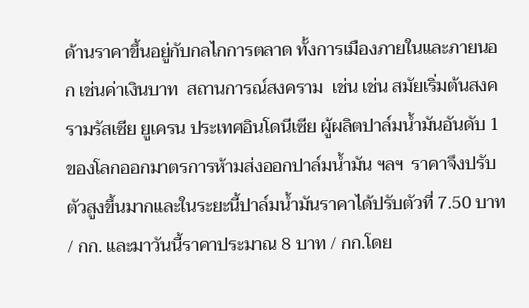ด้านราคาขึ้นอยู่กับกลไกการตลาด ทั้งการเมืองภายในและภายนอก เช่นค่าเงินบาท  สถานการณ์สงคราม  เช่น เช่น สมัยเริ่มต้นสงครามรัสเซีย ยูเครน ประเทศอินโดนีเซีย ผู้ผลิตปาล์มน้ำมันอันดับ 1 ของโลกออกมาตรการห้ามส่งออกปาล์มน้ำมัน ฯลฯ  ราคาจึงปรับตัวสูงขึ้นมากและในระยะนี้ปาล์มน้ำมันราคาได้ปรับตัวที่ 7.50 บาท / กก. และมาวันนี้ราคาประมาณ 8 บาท / กก.โดย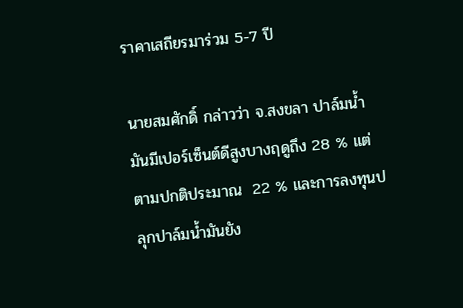ราคาเสถียรมาร่วม 5-7 ปี

นายสมศักดิ์ กล่าวว่า จ.สงขลา ปาล์มน้ำมันมีเปอร์เซ็นต์ดีสูงบางฤดูถึง 28 % แต่ตามปกติประมาณ  22 % และการลงทุนปลุกปาล์มน้ำมันยัง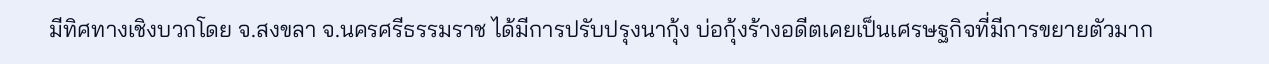มีทิศทางเชิงบวกโดย จ.สงขลา จ.นครศรีธรรมราช ได้มีการปรับปรุงนากุ้ง บ่อกุ้งร้างอดีตเคยเป็นเศรษฐกิจที่มีการขยายตัวมาก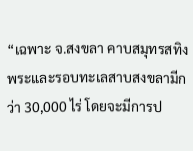“เฉพาะ จ.สงขลา คาบสมุทรสทิงพระและรอบทะเลสาบสงขลามีกว่า 30,000 ไร่ โดยจะมีการป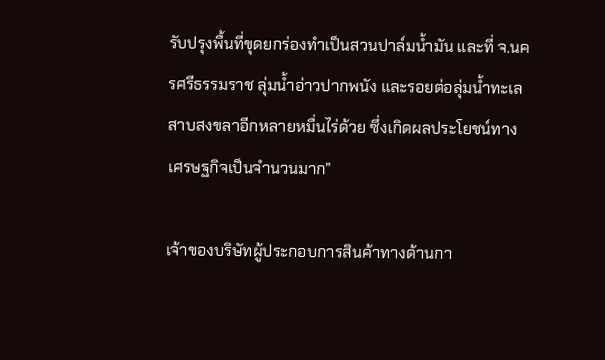รับปรุงพื้นที่ขุดยกร่องทำเป็นสวนปาล์มน้ำมัน และที่ จ.นครศรีธรรมราช ลุ่มน้ำอ่าวปากพนัง และรอยต่อลุ่มน้ำทะเลสาบสงขลาอีกหลายหมื่นไร่ด้วย ซึ่งเกิดผลประโยชน์ทางเศรษฐกิจเป็นจำนวนมาก”

เจ้าของบริษัทผู้ประกอบการสินค้าทางด้านกา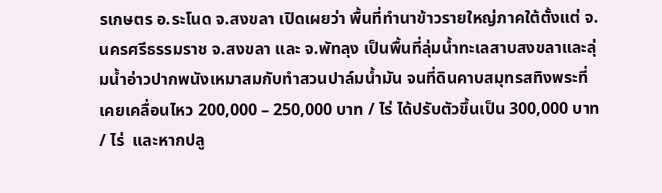รเกษตร อ.ระโนด จ.สงขลา เปิดเผยว่า พื้นที่ทำนาข้าวรายใหญ่ภาคใต้ตั้งแต่ จ.นครศรีธรรมราช จ.สงขลา และ จ.พัทลุง เป็นพื้นที่ลุ่มน้ำทะเลสาบสงขลาและลุ่มน้ำอ่าวปากพนังเหมาสมกับทำสวนปาล์มน้ำมัน จนที่ดินคาบสมุทรสทิงพระที่เคยเคลื่อนไหว 200,000 – 250,000 บาท / ไร่ ได้ปรับตัวขึ้นเป็น 300,000 บาท / ไร่  และหากปลู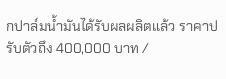กปาล์มน้ำมันได้รับผลผลิตแล้ว ราคาปรับตัวถึง 400,000 บาท /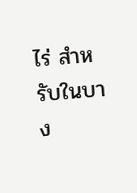ไร่ สำหรับในบาง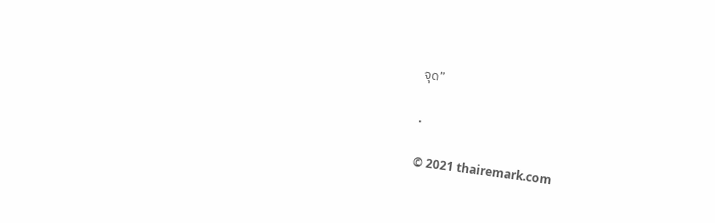จุด”

.

© 2021 thairemark.com